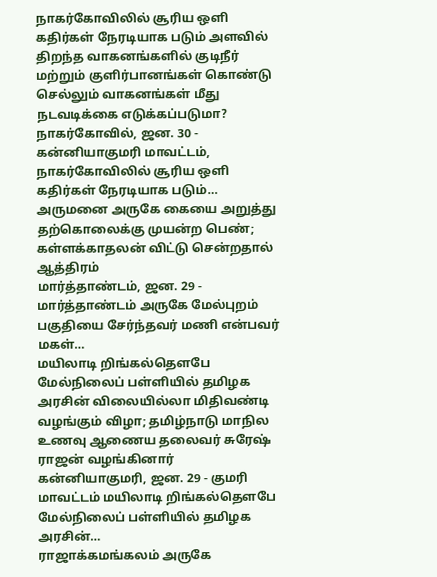நாகர்கோவிலில் சூரிய ஒளி கதிர்கள் நேரடியாக படும் அளவில் திறந்த வாகனங்களில் குடிநீர் மற்றும் குளிர்பானங்கள் கொண்டு செல்லும் வாகனங்கள் மீது நடவடிக்கை எடுக்கப்படுமா?
நாகர்கோவில், ஜன. 30 - கன்னியாகுமரி மாவட்டம், நாகர்கோவிலில் சூரிய ஒளி கதிர்கள் நேரடியாக படும்…
அருமனை அருகே கையை அறுத்து தற்கொலைக்கு முயன்ற பெண்; கள்ளக்காதலன் விட்டு சென்றதால் ஆத்திரம்
மார்த்தாண்டம், ஜன. 29 - மார்த்தாண்டம் அருகே மேல்புறம் பகுதியை சேர்ந்தவர் மணி என்பவர் மகள்…
மயிலாடி றிங்கல்தௌபே மேல்நிலைப் பள்ளியில் தமிழக அரசின் விலையில்லா மிதிவண்டி வழங்கும் விழா; தமிழ்நாடு மாநில உணவு ஆணைய தலைவர் சுரேஷ் ராஜன் வழங்கினார்
கன்னியாகுமரி, ஜன. 29 - குமரி மாவட்டம் மயிலாடி றிங்கல்தௌபே மேல்நிலைப் பள்ளியில் தமிழக அரசின்…
ராஜாக்கமங்கலம் அருகே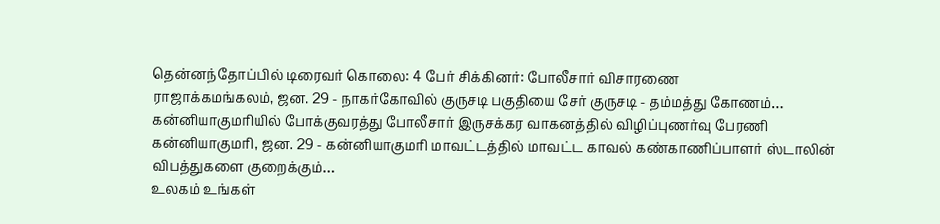தென்னந்தோப்பில் டிரைவர் கொலை: 4 பேர் சிக்கினர்: போலீசார் விசாரணை
ராஜாக்கமங்கலம், ஜன. 29 - நாகர்கோவில் குருசடி பகுதியை சேர் குருசடி - தம்மத்து கோணம்…
கன்னியாகுமரியில் போக்குவரத்து போலீசார் இருசக்கர வாகனத்தில் விழிப்புணர்வு பேரணி
கன்னியாகுமரி, ஜன. 29 - கன்னியாகுமரி மாவட்டத்தில் மாவட்ட காவல் கண்காணிப்பாளர் ஸ்டாலின் விபத்துகளை குறைக்கும்…
உலகம் உங்கள்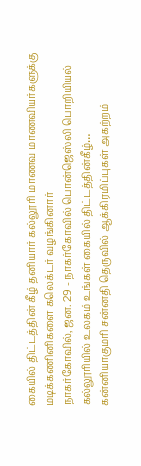கையில் திட்டத்தின் கீழ் தனியார் கல்லூரி மாணவ மாணவியர்களுக்கு மடிக்கணினிகளை கலெக்டர் வழங்கினார்
நாகர்கோவில், ஜன. 29 - நாகர்கோவில் பொன்ஜெஸ்லி பொறியியல் கல்லூரியில் உலகம் உங்கள் கையில் திட்டத்தின்கீழ்…
கன்னியாகுமரி சன்னதி தெருவில் ஆக்கிரமிப்புகள் அகற்றம்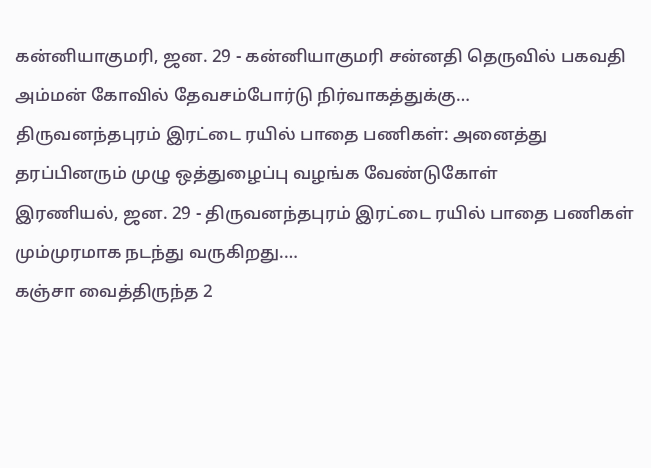கன்னியாகுமரி, ஜன. 29 - கன்னியாகுமரி சன்னதி தெருவில் பகவதி அம்மன் கோவில் தேவசம்போர்டு நிர்வாகத்துக்கு…
திருவனந்தபுரம் இரட்டை ரயில் பாதை பணிகள்: அனைத்து தரப்பினரும் முழு ஒத்துழைப்பு வழங்க வேண்டுகோள்
இரணியல், ஜன. 29 - திருவனந்தபுரம் இரட்டை ரயில் பாதை பணிகள் மும்முரமாக நடந்து வருகிறது.…
கஞ்சா வைத்திருந்த 2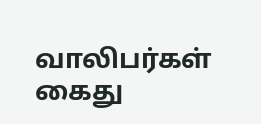வாலிபர்கள் கைது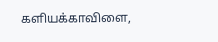களியக்காவிளை,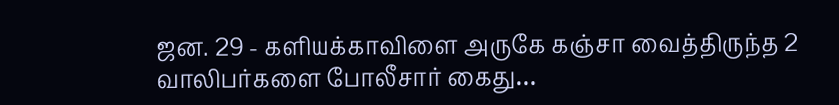ஜன. 29 - களியக்காவிளை அருகே கஞ்சா வைத்திருந்த 2 வாலிபர்களை போலீசார் கைது…